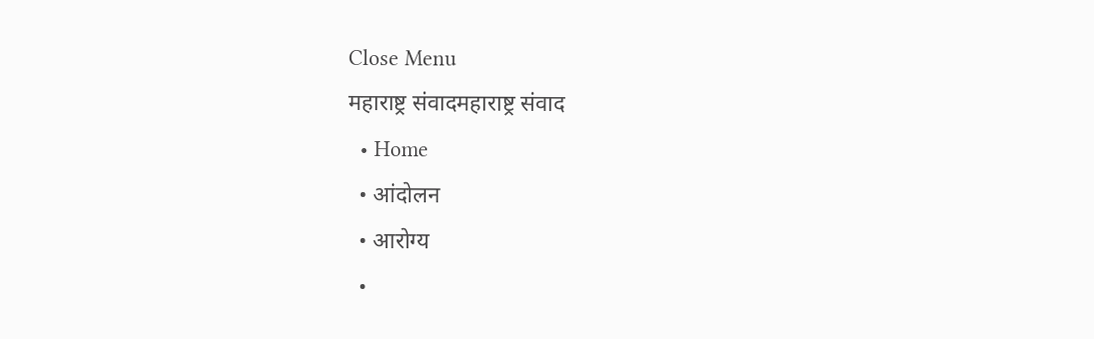Close Menu
महाराष्ट्र संवादमहाराष्ट्र संवाद
  • Home
  • आंदोलन
  • आरोग्य
  •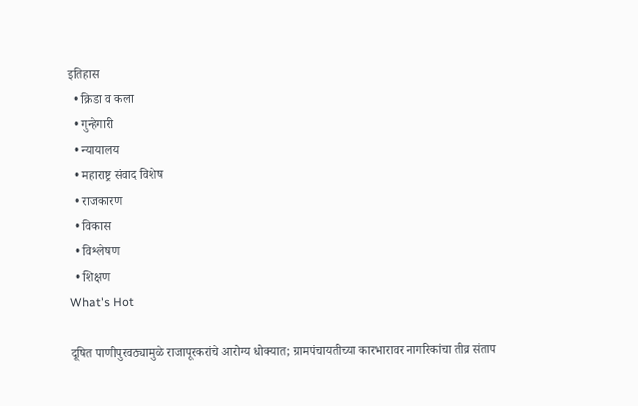इतिहास
  • क्रिडा व कला
  • गुन्हेगारी
  • न्यायालय
  • महाराष्ट्र संवाद विशेष
  • राजकारण
  • विकास
  • विश्लेषण
  • शिक्षण
What's Hot

दूषित पाणीपुरवठ्यामुळे राजापूरकरांचे आरोग्य धोक्यात; ग्रामपंचायतीच्या कारभारावर नागरिकांचा तीव्र संताप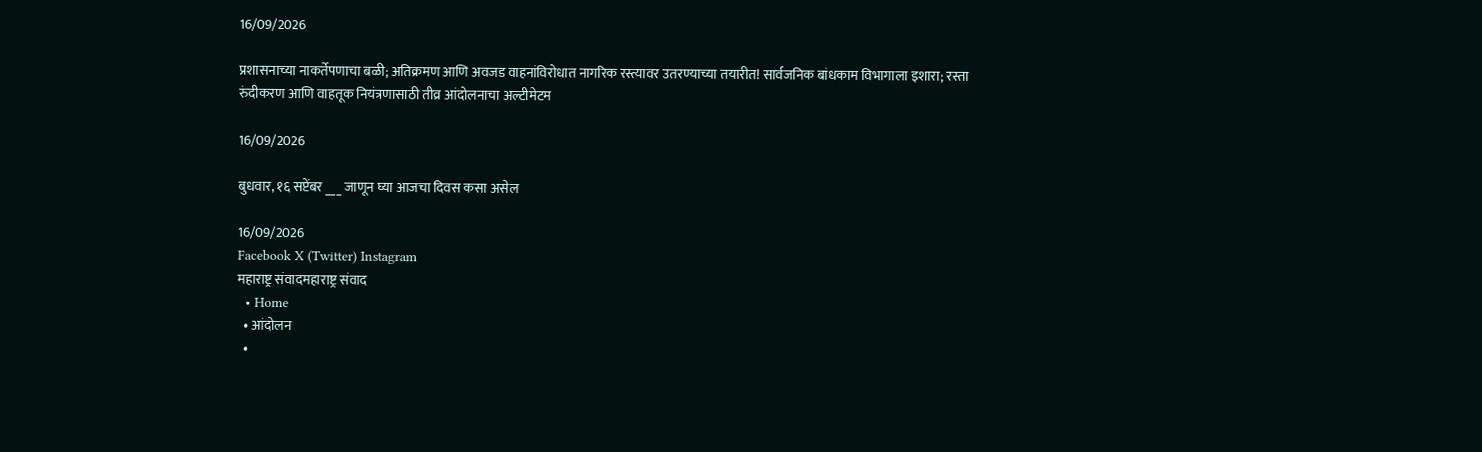16/09/2026

प्रशासनाच्या नाकर्तेपणाचा बळी; अतिक्रमण आणि अवजड वाहनांविरोधात नागरिक रस्त्यावर उतरण्याच्या तयारीत! सार्वजनिक बांधकाम विभागाला इशारा; रस्ता रुंदीकरण आणि वाहतूक नियंत्रणासाठी तीव्र आंदोलनाचा अल्टीमेटम

16/09/2026

बुधवार, १६ सप्टेंबर ___ जाणून घ्या आजचा दिवस कसा असेल

16/09/2026
Facebook X (Twitter) Instagram
महाराष्ट्र संवादमहाराष्ट्र संवाद
  • Home
  • आंदोलन
  •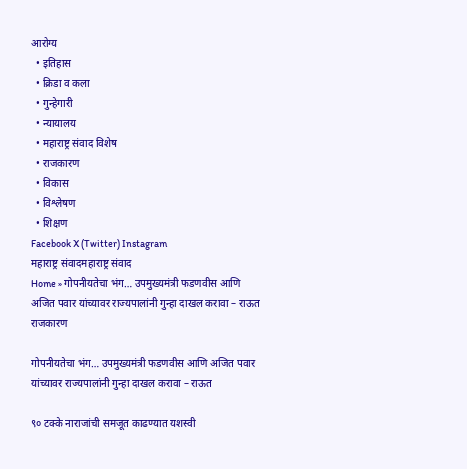आरोग्य
  • इतिहास
  • क्रिडा व कला
  • गुन्हेगारी
  • न्यायालय
  • महाराष्ट्र संवाद विशेष
  • राजकारण
  • विकास
  • विश्लेषण
  • शिक्षण
Facebook X (Twitter) Instagram
महाराष्ट्र संवादमहाराष्ट्र संवाद
Home » गोपनीयतेचा भंग… उपमुख्यमंत्री फडणवीस आणि अजित पवार यांच्यावर राज्यपालांनी गुन्हा दाखल करावा – राऊत
राजकारण

गोपनीयतेचा भंग… उपमुख्यमंत्री फडणवीस आणि अजित पवार यांच्यावर राज्यपालांनी गुन्हा दाखल करावा – राऊत

९० टक्के नाराजांची समजूत काढण्यात यशस्वी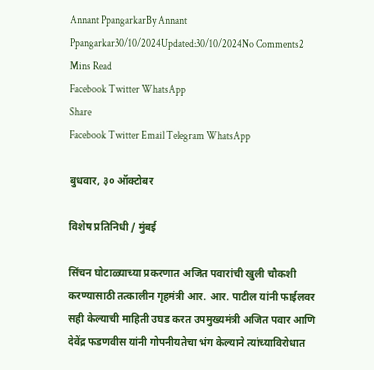Annant PpangarkarBy Annant Ppangarkar30/10/2024Updated:30/10/2024No Comments2 Mins Read
Facebook Twitter WhatsApp
Share
Facebook Twitter Email Telegram WhatsApp

बुधवार, ३० ऑक्टोबर

विशेष प्रतिनिधी / मुंबई

सिंचन घोटाळ्याच्या प्रकरणात अजित पवारांची खुली चौकशी करण्यासाठी तत्कालीन गृहमंत्री आर. आर. पाटील यांनी फाईलवर सही केल्याची माहिती उघड करत उपमुख्यमंत्री अजित पवार आणि देवेंद्र फडणवीस यांनी गोपनीयतेचा भंग केल्याने त्यांच्याविरोधात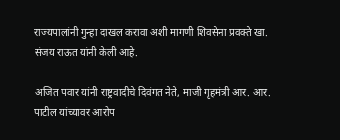राज्यपालांनी गुन्हा दाखल करावा अशी मागणी शिवसेना प्रवक्ते खा. संजय राऊत यांनी केली आहे.

अजित पवार यांनी राष्ट्रवादीचे दिवंगत नेते, माजी गृहमंत्री आर. आर. पाटील यांच्यावर आरोप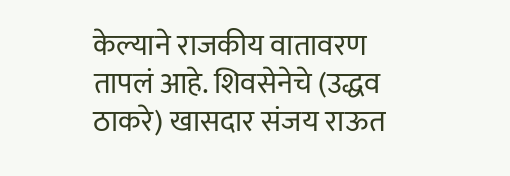केल्याने राजकीय वातावरण तापलं आहे. शिवसेनेचे (उद्धव ठाकरे) खासदार संजय राऊत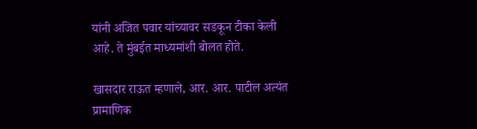यांनी अजित पवार यांच्यावर सडकून टीका केली आहे. ते मुंबईत माध्यमांशी बोलत होते.

खासदार राऊत म्हणाले, आर. आर. पाटील अत्यंत प्रामाणिक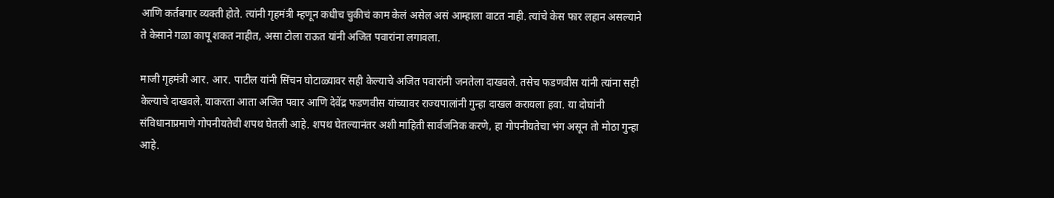आणि कर्तबगार व्यक्ती होते. त्यांनी गृहमंत्री म्हणून कधीच चुकीचं काम केलं असेल असं आम्हाला वाटत नाही. त्यांचे केस फार लहान असल्याने ते केसाने गळा कापू शकत नाहीत, असा टोला राऊत यांनी अजित पवारांना लगावला.

माजी गृहमंत्री आर. आर. पाटील यांनी सिंचन घोटाळ्यावर सही केल्याचे अजित पवारांनी जनतेला दाखवले. तसेच फडणवीस यांनी त्यांना सही केल्याचे दाखवले. याकरता आता अजित पवार आणि देवेंद्र फडणवीस यांच्यावर राज्यपालांनी गुन्हा दाखल करायला हवा. या दोघांनी संविधानाप्रमाणे गोपनीयतेची शपथ घेतली आहे. शपथ घेतल्यानंतर अशी माहिती सार्वजनिक करणे, हा गोपनीयतेचा भंग असून तो मोठा गुन्हा आहे.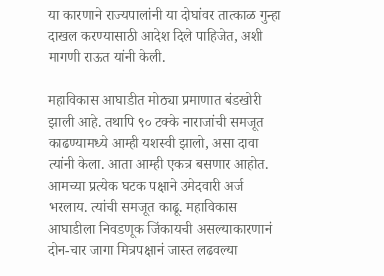या कारणाने राज्यपालांनी या दोघांवर तात्काळ गुन्हा दाखल करण्यासाठी आदेश दिले पाहिजेत, अशी मागणी राऊत यांनी केली.

महाविकास आघाडीत मोठ्या प्रमाणात बंडखोरी झाली आहे. तथापि ९० टक्के नाराजांची समजूत काढण्यामध्ये आम्ही यशस्वी झालो, असा दावा त्यांनी केला. आता आम्ही एकत्र बसणार आहोत. आमच्या प्रत्येक घटक पक्षाने उमेदवारी अर्ज भरलाय. त्यांची समजूत काढू. महाविकास आघाडीला निवडणूक जिंकायची असल्याकारणानं दोन-चार जागा मित्रपक्षानं जास्त लढवल्या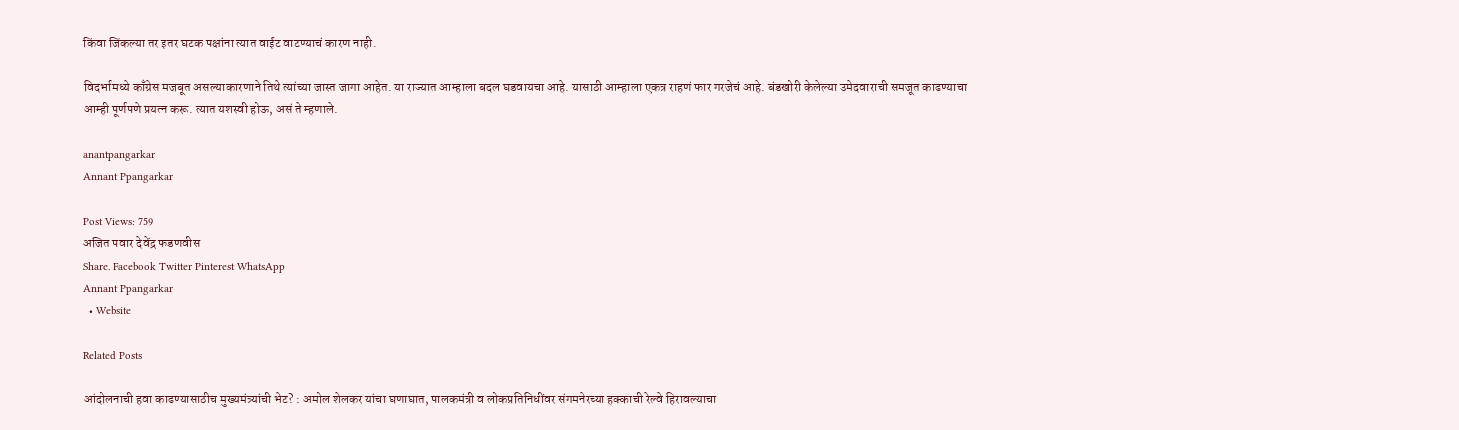किंवा जिंकल्या तर इतर घटक पक्षांना त्यात वाईट वाटण्याचं कारण नाही.

विदर्भामध्ये काँग्रेस मजबूत असल्याकारणाने तिथे त्यांच्या जास्त जागा आहेत. या राज्यात आम्हाला बदल घडवायचा आहे. यासाठी आम्हाला एकत्र राहणं फार गरजेचं आहे. बंडखोरी केलेल्या उमेदवाराची समजूत काढण्याचा आम्ही पूर्णपणे प्रयत्न करू. त्यात यशस्वी होऊ, असं ते म्हणाले.

anantpangarkar
Annant Ppangarkar

Post Views: 759
अजित पवार देवेंद्र फडणवीस
Share. Facebook Twitter Pinterest WhatsApp
Annant Ppangarkar
  • Website

Related Posts

आंदोलनाची हवा काढण्यासाठीच मुख्यमंत्र्यांची भेट? : अमोल शेलकर यांचा घणाघात, पालकमंत्री व लोकप्रतिनिधींवर संगमनेरच्या हक्काची रेल्वे हिरावल्याचा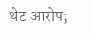थेट आरोप;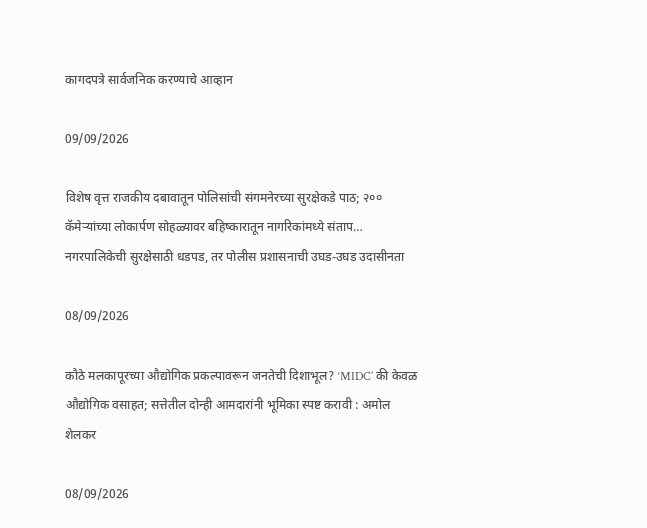कागदपत्रे सार्वजनिक करण्याचे आव्हान

09/09/2026

विशेष वृत्त राजकीय दबावातून पोलिसांची संगमनेरच्या सुरक्षेकडे पाठ; २०० कॅमेऱ्यांच्या लोकार्पण सोहळ्यावर बहिष्कारातून नागरिकांमध्ये संताप… नगरपालिकेची सुरक्षेसाठी धडपड, तर पोलीस प्रशासनाची उघड-उघड उदासीनता

08/09/2026

कौठे मलकापूरच्या औद्योगिक प्रकल्पावरून जनतेची दिशाभूल? ‘MIDC’ की केवळ औद्योगिक वसाहत; सत्तेतील दोन्ही आमदारांनी भूमिका स्पष्ट करावी : अमोल शेलकर

08/09/2026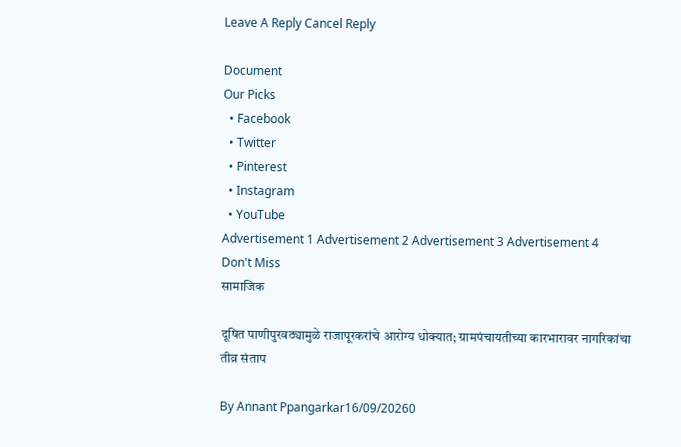Leave A Reply Cancel Reply

Document
Our Picks
  • Facebook
  • Twitter
  • Pinterest
  • Instagram
  • YouTube
Advertisement 1 Advertisement 2 Advertisement 3 Advertisement 4
Don't Miss
सामाजिक

दूषित पाणीपुरवठ्यामुळे राजापूरकरांचे आरोग्य धोक्यात; ग्रामपंचायतीच्या कारभारावर नागरिकांचा तीव्र संताप

By Annant Ppangarkar16/09/20260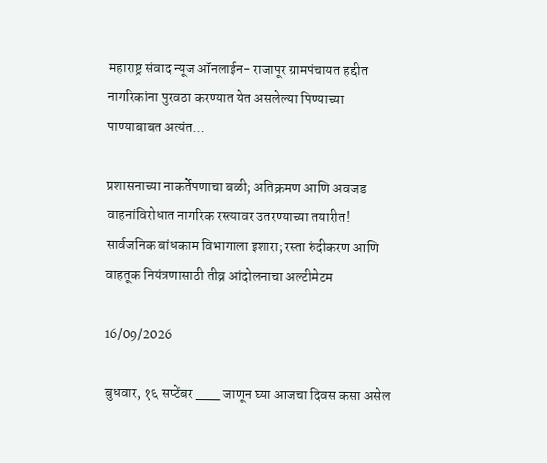महाराष्ट्र संवाद न्यूज ऑनलाईन- राजापूर ग्रामपंचायत हद्दीत नागरिकांना पुरवठा करण्यात येत असलेल्या पिण्याच्या पाण्याबाबत अत्यंत…

प्रशासनाच्या नाकर्तेपणाचा बळी; अतिक्रमण आणि अवजड वाहनांविरोधात नागरिक रस्त्यावर उतरण्याच्या तयारीत! सार्वजनिक बांधकाम विभागाला इशारा; रस्ता रुंदीकरण आणि वाहतूक नियंत्रणासाठी तीव्र आंदोलनाचा अल्टीमेटम

16/09/2026

बुधवार, १६ सप्टेंबर ___ जाणून घ्या आजचा दिवस कसा असेल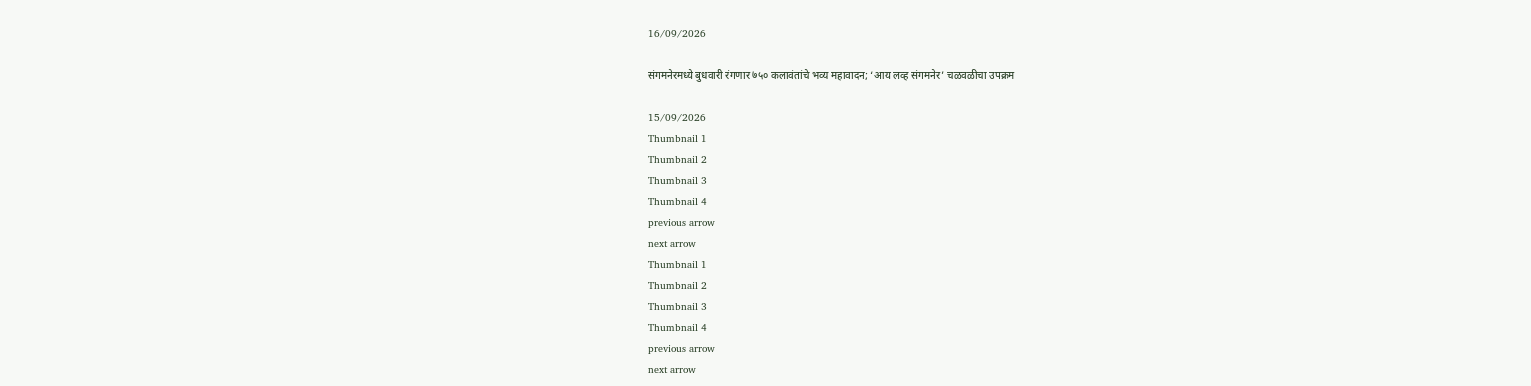16/09/2026

संगमनेरमध्ये बुधवारी रंगणार ७५० कलावंतांचे भव्य महावादन; ‘आय लव्ह संगमनेर’ चळवळीचा उपक्रम

15/09/2026
Thumbnail 1
Thumbnail 2
Thumbnail 3
Thumbnail 4
previous arrow
next arrow
Thumbnail 1
Thumbnail 2
Thumbnail 3
Thumbnail 4
previous arrow
next arrow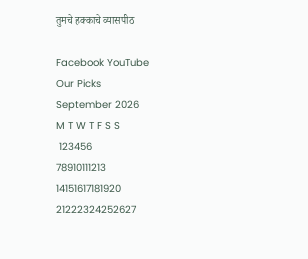तुमचे हक्काचे व्यासपीठ

Facebook YouTube
Our Picks
September 2026
M T W T F S S
 123456
78910111213
14151617181920
21222324252627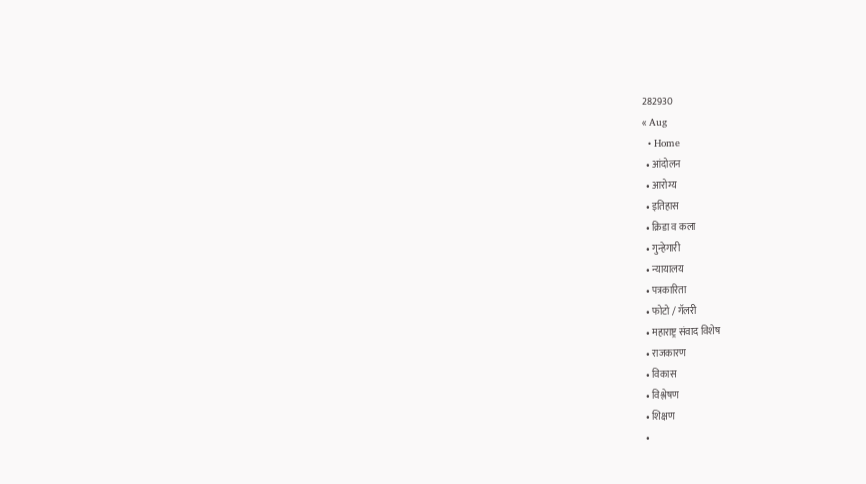282930
« Aug
  • Home
  • आंदोलन
  • आरोग्य
  • इतिहास
  • क्रिडा व कला
  • गुन्हेगारी
  • न्यायालय
  • पत्रकारिता
  • फोटो / गॅलरी
  • महाराष्ट्र संवाद विशेष
  • राजकारण
  • विकास
  • विश्लेषण
  • शिक्षण
  •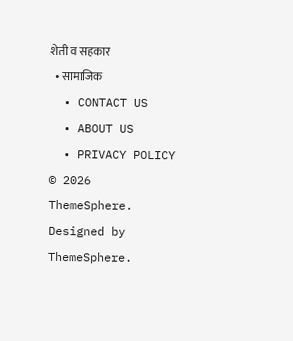शेती व सहकार
  • सामाजिक
  • CONTACT US
  • ABOUT US
  • PRIVACY POLICY
© 2026 ThemeSphere. Designed by ThemeSphere.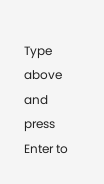Type above and press Enter to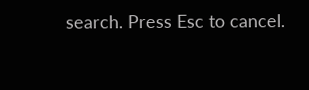search. Press Esc to cancel.